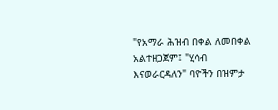"የአማራ ሕዝብ በቀል ለመበቀል አልተዘጋጀም፤ "ሂሳብ እናወራርዳለን" ባዮችን በዝምታ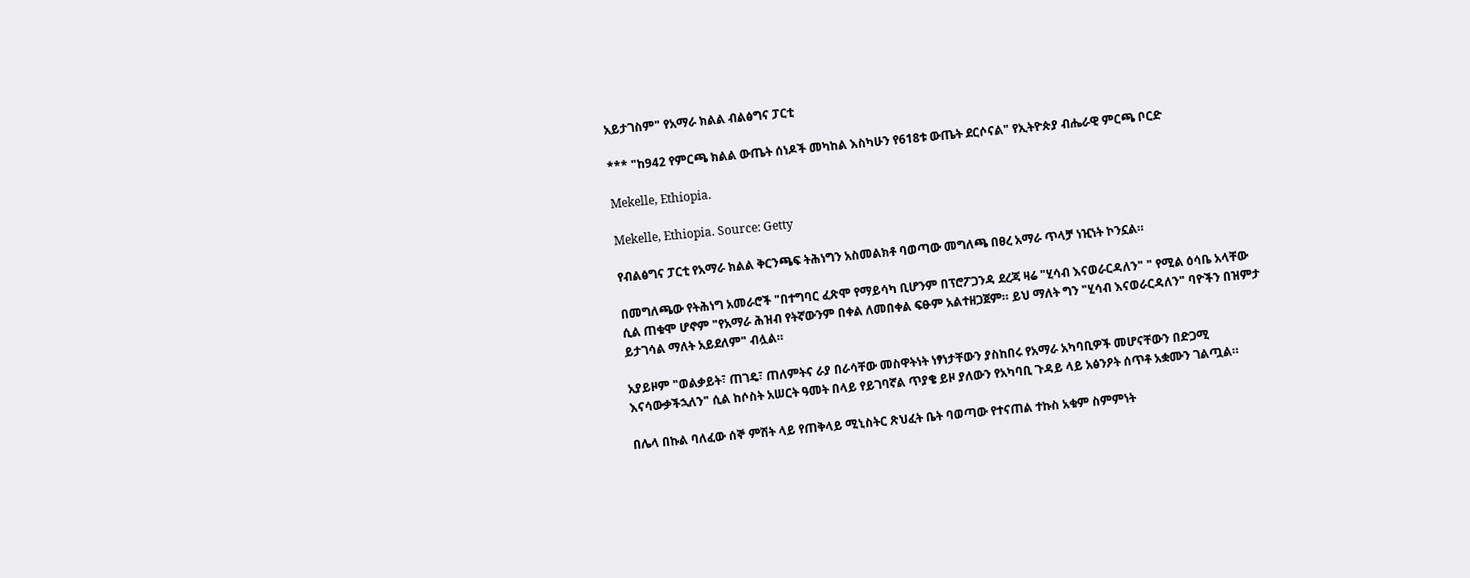አይታገስም" የአማራ ክልል ብልፅግና ፓርቲ

*** "ከ942 የምርጫ ክልል ውጤት ሰነዶች መካከል እስካሁን የ618ቱ ውጤት ደርሶናል" የኢትዮጵያ ብሔራዊ ምርጫ ቦርድ

Mekelle, Ethiopia.

Mekelle, Ethiopia. Source: Getty

የብልፅግና ፓርቲ የአማራ ክልል ቅርንጫፍ ትሕነግን አስመልክቶ ባወጣው መግለጫ በፀረ አማራ ጥላቻ ነዢነት ኮንኗል።

በመግለጫው የትሕነግ አመራሮች "በተግባር ፈጽሞ የማይሳካ ቢሆንም በፕሮፖጋንዳ ደረጃ ዛሬ "ሂሳብ እናወራርዳለን" " የሚል ዕሳቤ አላቸው ሲል ጠቁሞ ሆኖም "የአማራ ሕዝብ የትኛውንም በቀል ለመበቀል ፍፁም አልተዘጋጀም። ይህ ማለት ግን "ሂሳብ እናወራርዳለን" ባዮችን በዝምታ ይታገሳል ማለት አይደለም" ብሏል።

አያይዞም "ወልቃይት፣ ጠገዴ፣ ጠለምትና ራያ በራሳቸው መስዋትነት ነፃነታቸውን ያስከበሩ የአማራ አካባቢዎች መሆናቸውን በድጋሚ እናሳውቃችኋለን" ሲል ከሶስት አሠርት ዓመት በላይ የይገባኛል ጥያቄ ይዞ ያለውን የአካባቢ ጉዳይ ላይ አፅንዖት ሰጥቶ አቋሙን ገልጧል።

በሌላ በኩል ባለፈው ሰኞ ምሽት ላይ የጠቅላይ ሚኒስትር ጽህፈት ቤት ባወጣው የተናጠል ተኩስ አቁም ስምምነት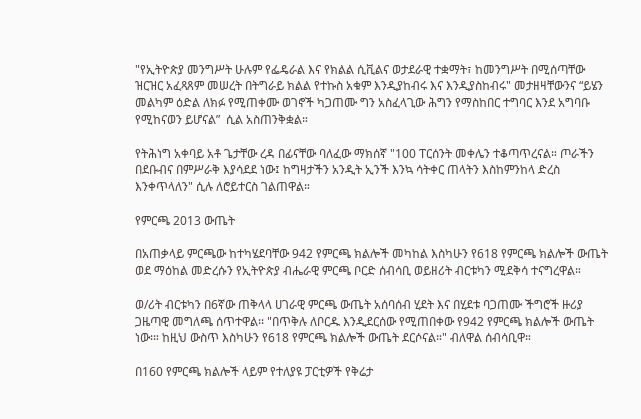"የኢትዮጵያ መንግሥት ሁሉም የፌዴራል እና የክልል ሲቪልና ወታደራዊ ተቋማት፣ ከመንግሥት በሚሰጣቸው ዝርዝር አፈጻጸም መሠረት በትግራይ ክልል የተኩስ አቁም እንዲያከብሩ እና እንዲያስከብሩ" መታዘዛቸውንና “ይሄን መልካም ዕድል ለክፉ የሚጠቀሙ ወገኖች ካጋጠሙ ግን አስፈላጊው ሕግን የማስከበር ተግባር እንደ አግባቡ የሚከናወን ይሆናል”  ሲል አስጠንቅቋል።

የትሕነግ አቀባይ አቶ ጌታቸው ረዳ በፊናቸው ባለፈው ማክሰኛ "100 ፐርሰንት መቀሌን ተቆጣጥረናል። ጦራችን በደቡብና በምሥራቅ እያሳደደ ነው፤ ከግዛታችን አንዲት ኢንች እንኳ ሳትቀር ጠላትን እስከምንከላ ድረስ እንቀጥላለን" ሲሉ ለሮይተርስ ገልጠዋል።

የምርጫ 2013 ውጤት

በአጠቃላይ ምርጫው ከተካሄደባቸው 942 የምርጫ ክልሎች መካከል እስካሁን የ618 የምርጫ ክልሎች ውጤት ወደ ማዕከል መድረሱን የኢትዮጵያ ብሔራዊ ምርጫ ቦርድ ሰብሳቢ ወይዘሪት ብርቱካን ሚደቅሳ ተናግረዋል።

ወ/ሪት ብርቱካን በ6ኛው ጠቅላላ ሀገራዊ ምርጫ ውጤት አሰባሰብ ሂደት እና በሂደቱ ባጋጠሙ ችግሮች ዙሪያ ጋዜጣዊ መግለጫ ሰጥተዋል፡፡ "በጥቅሉ ለቦርዱ እንዲደርሰው የሚጠበቀው የ942 የምርጫ ክልሎች ውጤት ነው፡። ከዚህ ውስጥ እስካሁን የ618 የምርጫ ክልሎች ውጤት ደርሶናል።" ብለዋል ሰብሳቢዋ።

በ160 የምርጫ ክልሎች ላይም የተለያዩ ፓርቲዎች የቅሬታ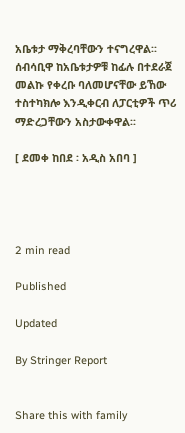አቤቱታ ማቅረባቸውን ተናግረዋል፡፡ ሰብሳቢዋ ከአቤቱታዎቹ ከፊሉ በተደራጀ መልኩ የቀረቡ ባለመሆናቸው ይኸው ተስተካክሎ እንዲቀርብ ለፓርቲዎች ጥሪ ማድረጋቸውን አስታውቀዋል፡፡

[ ደመቀ ከበደ ፡ አዲስ አበባ ]




2 min read

Published

Updated

By Stringer Report


Share this with family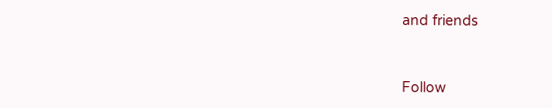and friends


Follow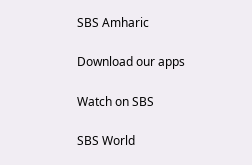SBS Amharic

Download our apps

Watch on SBS

SBS World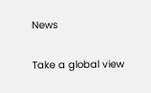News

Take a global view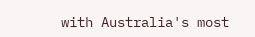with Australia's most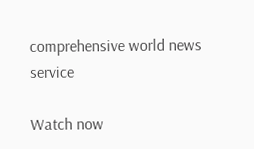comprehensive world news service

Watch now